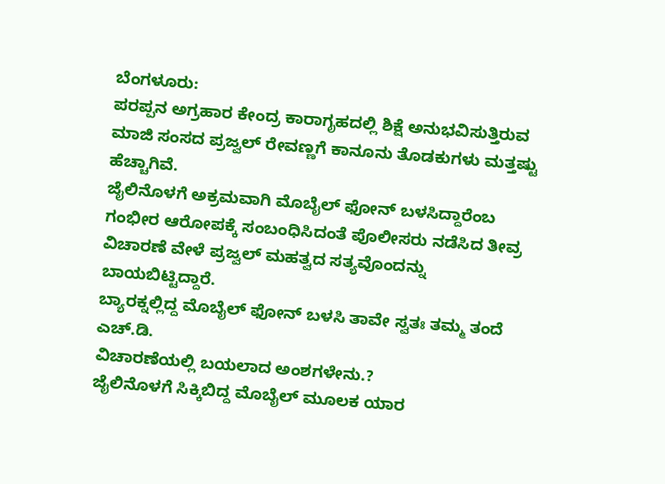ಬೆಂಗಳೂರು:
ಪರಪ್ಪನ ಅಗ್ರಹಾರ ಕೇಂದ್ರ ಕಾರಾಗೃಹದಲ್ಲಿ ಶಿಕ್ಷೆ ಅನುಭವಿಸುತ್ತಿರುವ ಮಾಜಿ ಸಂಸದ ಪ್ರಜ್ವಲ್ ರೇವಣ್ಣಗೆ ಕಾನೂನು ತೊಡಕುಗಳು ಮತ್ತಷ್ಟು ಹೆಚ್ಚಾಗಿವೆ.
ಜೈಲಿನೊಳಗೆ ಅಕ್ರಮವಾಗಿ ಮೊಬೈಲ್ ಫೋನ್ ಬಳಸಿದ್ದಾರೆಂಬ ಗಂಭೀರ ಆರೋಪಕ್ಕೆ ಸಂಬಂಧಿಸಿದಂತೆ ಪೊಲೀಸರು ನಡೆಸಿದ ತೀವ್ರ ವಿಚಾರಣೆ ವೇಳೆ ಪ್ರಜ್ವಲ್ ಮಹತ್ವದ ಸತ್ಯವೊಂದನ್ನು ಬಾಯಬಿಟ್ಟಿದ್ದಾರೆ.
ಬ್ಯಾರಕ್ನಲ್ಲಿದ್ದ ಮೊಬೈಲ್ ಫೋನ್ ಬಳಸಿ ತಾವೇ ಸ್ವತಃ ತಮ್ಮ ತಂದೆ ಎಚ್.ಡಿ.
ವಿಚಾರಣೆಯಲ್ಲಿ ಬಯಲಾದ ಅಂಶಗಳೇನು.?
ಜೈಲಿನೊಳಗೆ ಸಿಕ್ಕಿಬಿದ್ದ ಮೊಬೈಲ್ ಮೂಲಕ ಯಾರ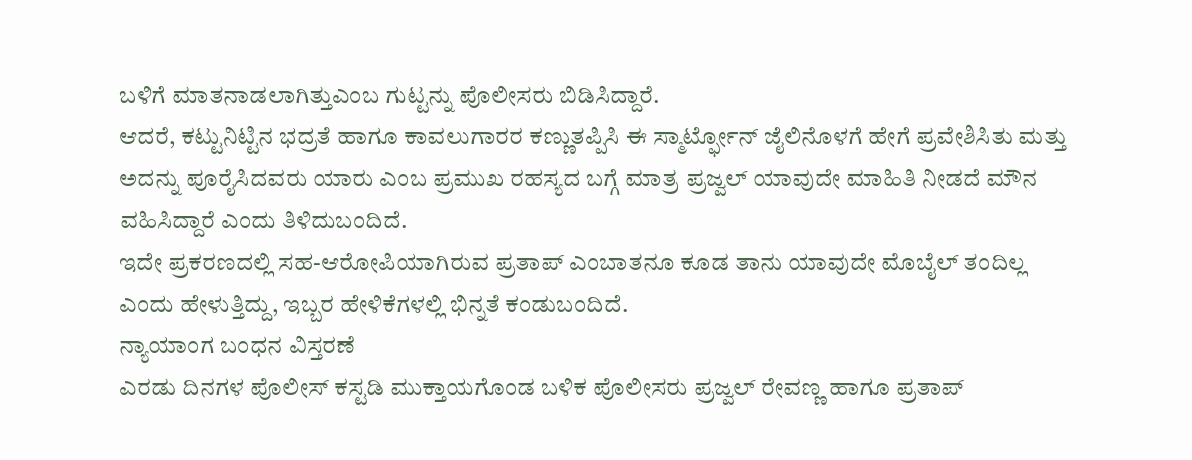ಬಳಿಗೆ ಮಾತನಾಡಲಾಗಿತ್ತುಎಂಬ ಗುಟ್ಟನ್ನು ಪೊಲೀಸರು ಬಿಡಿಸಿದ್ದಾರೆ.
ಆದರೆ, ಕಟ್ಟುನಿಟ್ಟಿನ ಭದ್ರತೆ ಹಾಗೂ ಕಾವಲುಗಾರರ ಕಣ್ಣುತಪ್ಪಿಸಿ ಈ ಸ್ಮಾರ್ಟ್ಫೋನ್ ಜೈಲಿನೊಳಗೆ ಹೇಗೆ ಪ್ರವೇಶಿಸಿತು ಮತ್ತು ಅದನ್ನು ಪೂರೈಸಿದವರು ಯಾರು ಎಂಬ ಪ್ರಮುಖ ರಹಸ್ಯದ ಬಗ್ಗೆ ಮಾತ್ರ ಪ್ರಜ್ವಲ್ ಯಾವುದೇ ಮಾಹಿತಿ ನೀಡದೆ ಮೌನ ವಹಿಸಿದ್ದಾರೆ ಎಂದು ತಿಳಿದುಬಂದಿದೆ.
ಇದೇ ಪ್ರಕರಣದಲ್ಲಿ ಸಹ-ಆರೋಪಿಯಾಗಿರುವ ಪ್ರತಾಪ್ ಎಂಬಾತನೂ ಕೂಡ ತಾನು ಯಾವುದೇ ಮೊಬೈಲ್ ತಂದಿಲ್ಲ ಎಂದು ಹೇಳುತ್ತಿದ್ದು, ಇಬ್ಬರ ಹೇಳಿಕೆಗಳಲ್ಲಿ ಭಿನ್ನತೆ ಕಂಡುಬಂದಿದೆ.
ನ್ಯಾಯಾಂಗ ಬಂಧನ ವಿಸ್ತರಣೆ
ಎರಡು ದಿನಗಳ ಪೊಲೀಸ್ ಕಸ್ಟಡಿ ಮುಕ್ತಾಯಗೊಂಡ ಬಳಿಕ ಪೊಲೀಸರು ಪ್ರಜ್ವಲ್ ರೇವಣ್ಣ ಹಾಗೂ ಪ್ರತಾಪ್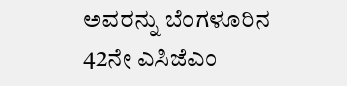ಅವರನ್ನು ಬೆಂಗಳೂರಿನ 42ನೇ ಎಸಿಜೆಎಂ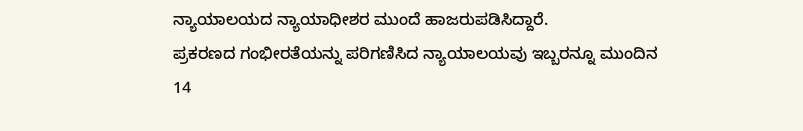ನ್ಯಾಯಾಲಯದ ನ್ಯಾಯಾಧೀಶರ ಮುಂದೆ ಹಾಜರುಪಡಿಸಿದ್ದಾರೆ.
ಪ್ರಕರಣದ ಗಂಭೀರತೆಯನ್ನು ಪರಿಗಣಿಸಿದ ನ್ಯಾಯಾಲಯವು ಇಬ್ಬರನ್ನೂ ಮುಂದಿನ 14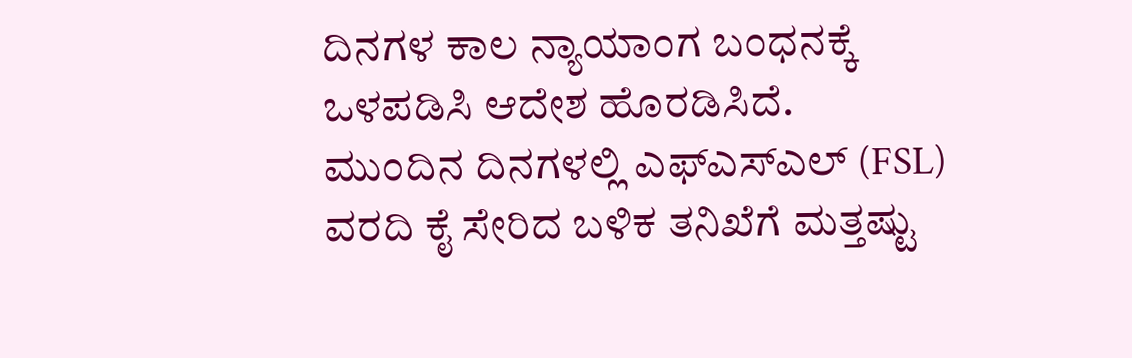ದಿನಗಳ ಕಾಲ ನ್ಯಾಯಾಂಗ ಬಂಧನಕ್ಕೆ ಒಳಪಡಿಸಿ ಆದೇಶ ಹೊರಡಿಸಿದೆ.
ಮುಂದಿನ ದಿನಗಳಲ್ಲಿ ಎಫ್ಎಸ್ಎಲ್ (FSL) ವರದಿ ಕೈ ಸೇರಿದ ಬಳಿಕ ತನಿಖೆಗೆ ಮತ್ತಷ್ಟು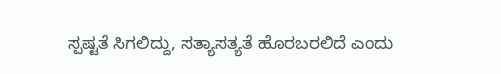ಸ್ಪಷ್ಟತೆ ಸಿಗಲಿದ್ದು, ಸತ್ಯಾಸತ್ಯತೆ ಹೊರಬರಲಿದೆ ಎಂದು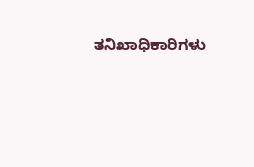ತನಿಖಾಧಿಕಾರಿಗಳು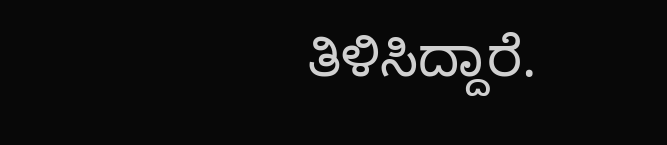ತಿಳಿಸಿದ್ದಾರೆ.